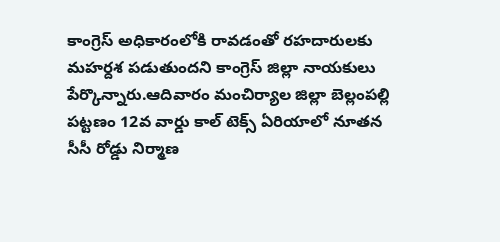కాంగ్రెస్ అధికారంలోకి రావడంతో రహదారులకు మహర్దశ పడుతుందని కాంగ్రెస్ జిల్లా నాయకులు పేర్కొన్నారు.ఆదివారం మంచిర్యాల జిల్లా బెల్లంపల్లి పట్టణం 12వ వార్డు కాల్ టెక్స్ ఏరియాలో నూతన సీసీ రోడ్డు నిర్మాణ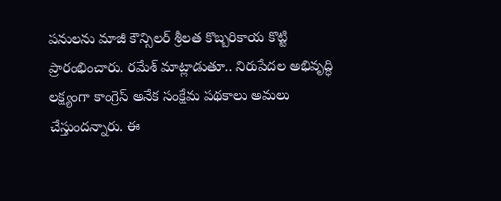పనులను మాజీ కౌన్సిలర్ శ్రీలత కొబ్బరికాయ కొట్టి ప్రారంభించారు. రమేశ్ మాట్లాడుతూ.. నిరుపేదల అభివృద్ధి లక్ష్యంగా కాంగ్రెస్ అనేక సంక్షేమ పథకాలు అమలు చేస్తుందన్నారు. ఈ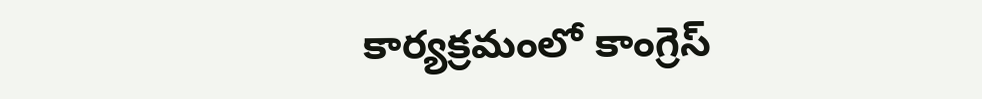కార్యక్రమంలో కాంగ్రెస్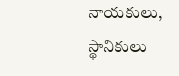నాయకులు, స్థానికులు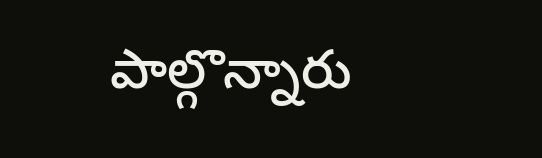పాల్గొన్నారు